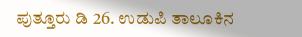ಪುತ್ತೂರು ಡಿ 26. ಉಡುಪಿ ತಾಲೂಕಿನ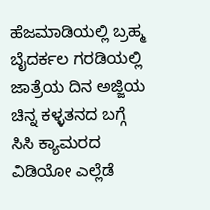ಹೆಜಮಾಡಿಯಲ್ಲಿ ಬ್ರಹ್ಮ ಬೈದರ್ಕಲ ಗರಡಿಯಲ್ಲಿ ಜಾತ್ರೆಯ ದಿನ ಅಜ್ಜಿಯ ಚಿನ್ನ ಕಳ್ಳತನದ ಬಗ್ಗೆ ಸಿಸಿ ಕ್ಯಾಮರದ ವಿಡಿಯೋ ಎಲ್ಲೆಡೆ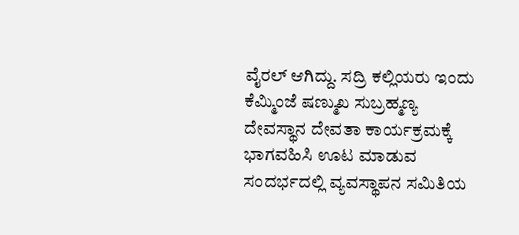ವೈರಲ್ ಆಗಿದ್ದು. ಸದ್ರಿ ಕಲ್ಲಿಯರು ಇಂದು ಕೆಮ್ಮಿಂಜೆ ಷಣ್ಮುಖ ಸುಬ್ರಹ್ಮಣ್ಯ ದೇವಸ್ಥಾನ ದೇವತಾ ಕಾರ್ಯಕ್ರಮಕ್ಕೆ ಭಾಗವಹಿಸಿ ಊಟ ಮಾಡುವ ಸಂದರ್ಭದಲ್ಲಿ ವ್ಯವಸ್ಥಾಪನ ಸಮಿತಿಯ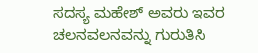ಸದಸ್ಯ ಮಹೇಶ್ ಅವರು ಇವರ ಚಲನವಲನವನ್ನು ಗುರುತಿಸಿ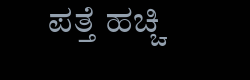ಪತ್ತೆ ಹಚ್ಚಿ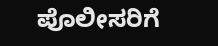ಪೊಲೀಸರಿಗೆ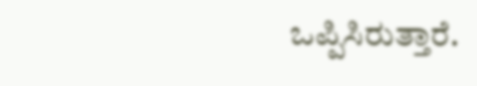ಒಪ್ಪಿಸಿರುತ್ತಾರೆ.